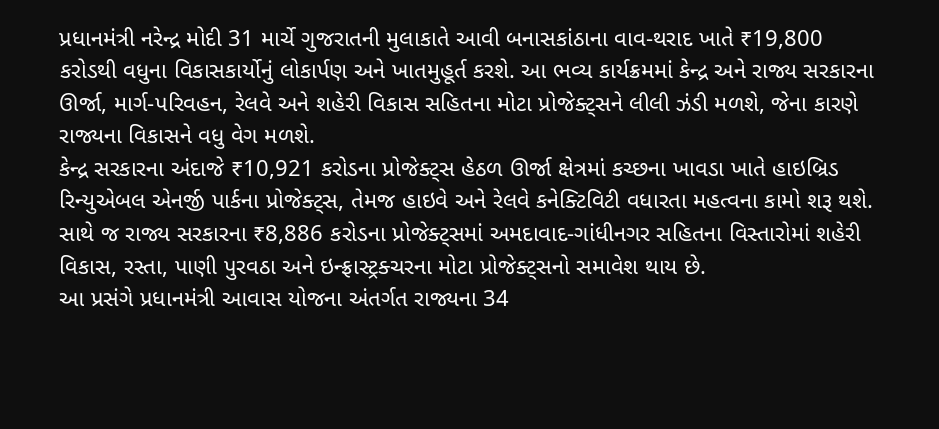પ્રધાનમંત્રી નરેન્દ્ર મોદી 31 માર્ચે ગુજરાતની મુલાકાતે આવી બનાસકાંઠાના વાવ-થરાદ ખાતે ₹19,800 કરોડથી વધુના વિકાસકાર્યોનું લોકાર્પણ અને ખાતમુહૂર્ત કરશે. આ ભવ્ય કાર્યક્રમમાં કેન્દ્ર અને રાજ્ય સરકારના ઊર્જા, માર્ગ-પરિવહન, રેલવે અને શહેરી વિકાસ સહિતના મોટા પ્રોજેક્ટ્સને લીલી ઝંડી મળશે, જેના કારણે રાજ્યના વિકાસને વધુ વેગ મળશે.
કેન્દ્ર સરકારના અંદાજે ₹10,921 કરોડના પ્રોજેક્ટ્સ હેઠળ ઊર્જા ક્ષેત્રમાં કચ્છના ખાવડા ખાતે હાઇબ્રિડ રિન્યુએબલ એનર્જી પાર્કના પ્રોજેક્ટ્સ, તેમજ હાઇવે અને રેલવે કનેક્ટિવિટી વધારતા મહત્વના કામો શરૂ થશે. સાથે જ રાજ્ય સરકારના ₹8,886 કરોડના પ્રોજેક્ટ્સમાં અમદાવાદ-ગાંધીનગર સહિતના વિસ્તારોમાં શહેરી વિકાસ, રસ્તા, પાણી પુરવઠા અને ઇન્ફ્રાસ્ટ્રક્ચરના મોટા પ્રોજેક્ટ્સનો સમાવેશ થાય છે.
આ પ્રસંગે પ્રધાનમંત્રી આવાસ યોજના અંતર્ગત રાજ્યના 34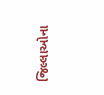જિલ્લાઓના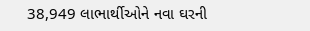38,949 લાભાર્થીઓને નવા ઘરની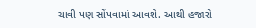ચાવી પણ સોંપવામાં આવશે. આથી હજારો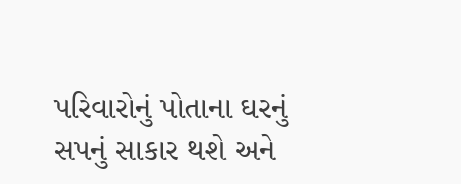પરિવારોનું પોતાના ઘરનું સપનું સાકાર થશે અને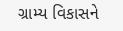ગ્રામ્ય વિકાસને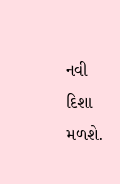નવી દિશા મળશે.